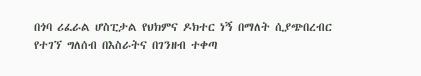በጎባ ሪፈራል ሆስፒታል የህክምና ዶክተር ነኝ በማለት ሲያጭበረብር የተገኘ ግለሰብ በእስራትና በገንዘብ ተቀጣ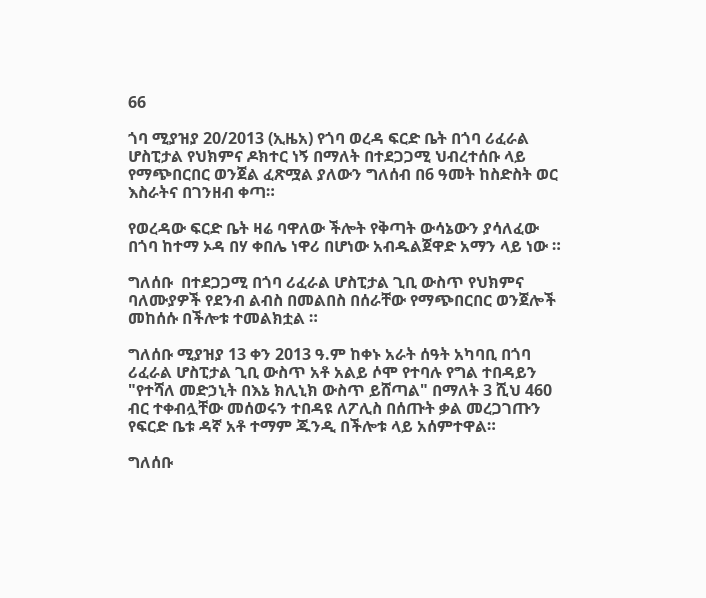66

ጎባ ሚያዝያ 20/2013 (ኢዜአ) የጎባ ወረዳ ፍርድ ቤት በጎባ ሪፈራል ሆስፒታል የህክምና ዶክተር ነኝ በማለት በተደጋጋሚ ህብረተሰቡ ላይ የማጭበርበር ወንጀል ፈጽሟል ያለውን ግለሰብ በ6 ዓመት ከስድስት ወር እስራትና በገንዘብ ቀጣ።

የወረዳው ፍርድ ቤት ዛሬ ባዋለው ችሎት የቅጣት ውሳኔውን ያሳለፈው በጎባ ከተማ ኦዳ በሃ ቀበሌ ነዋሪ በሆነው አብዱልጀዋድ አማን ላይ ነው ።

ግለሰቡ  በተደጋጋሚ በጎባ ሪፈራል ሆስፒታል ጊቢ ውስጥ የህክምና ባለሙያዎች የደንብ ልብስ በመልበስ በሰራቸው የማጭበርበር ወንጀሎች መከሰሱ በችሎቱ ተመልክቷል ።

ግለሰቡ ሚያዝያ 13 ቀን 2013 ዓ.ም ከቀኑ አራት ሰዓት አካባቢ በጎባ ሪፈራል ሆስፒታል ጊቢ ውስጥ አቶ አልይ ሶሞ የተባሉ የግል ተበዳይን "የተሻለ መድኃኒት በእኔ ክሊኒክ ውስጥ ይሸጣል" በማለት 3 ሺህ 460 ብር ተቀብሏቸው መሰወሩን ተበዳዩ ለፖሊስ በሰጡት ቃል መረጋገጡን  የፍርድ ቤቱ ዳኛ አቶ ተማም ጁንዲ በችሎቱ ላይ አሰምተዋል።

ግለሰቡ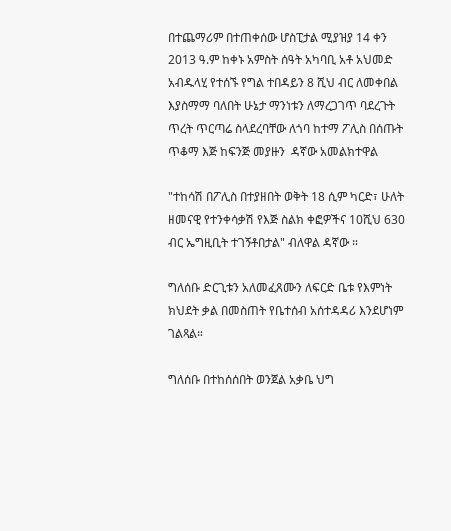በተጨማሪም በተጠቀሰው ሆስፒታል ሚያዝያ 14 ቀን 2013 ዓ.ም ከቀኑ አምስት ሰዓት አካባቢ አቶ አህመድ አብዱላሂ የተሰኙ የግል ተበዳይን 8 ሺህ ብር ለመቀበል እያስማማ ባለበት ሁኔታ ማንነቱን ለማረጋገጥ ባደረጉት ጥረት ጥርጣሬ ስላደረባቸው ለጎባ ከተማ ፖሊስ በሰጡት ጥቆማ እጅ ከፍንጅ መያዙን  ዳኛው አመልክተዋል

"ተከሳሽ በፖሊስ በተያዘበት ወቅት 18 ሲም ካርድ፣ ሁለት ዘመናዊ የተንቀሳቃሽ የእጅ ስልክ ቀፎዎችና 10ሺህ 630 ብር ኤግዚቢት ተገኝቶበታል" ብለዋል ዳኛው ።

ግለሰቡ ድርጊቱን አለመፈጸሙን ለፍርድ ቤቱ የእምነት ክህደት ቃል በመስጠት የቤተሰብ አሰተዳዳሪ እንደሆነም ገልጻል።

ግለሰቡ በተከሰሰበት ወንጀል አቃቤ ህግ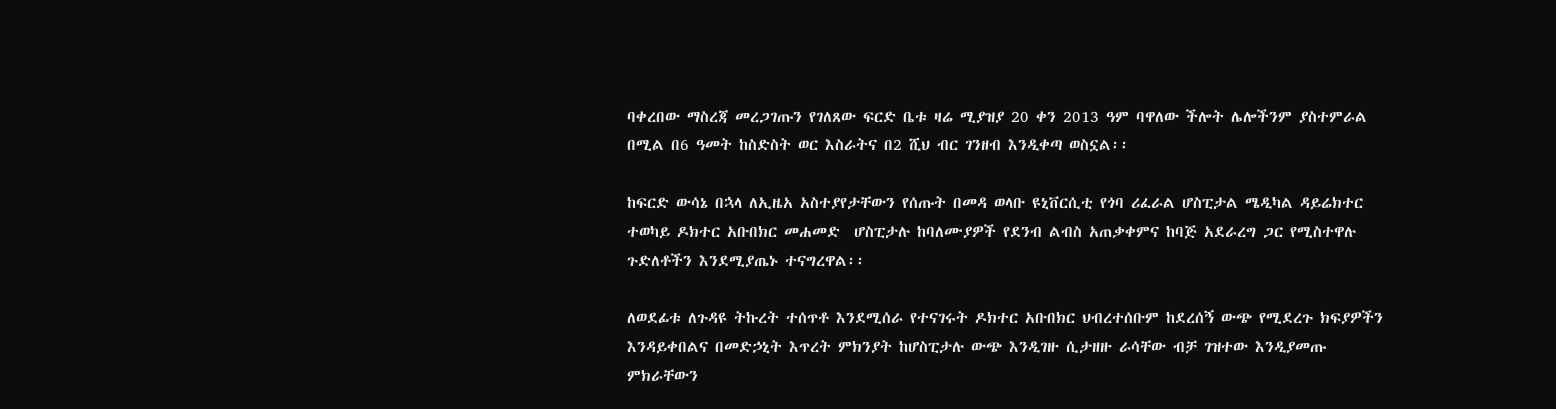ባቀረበው ማስረጃ መረጋገጡን የገለጸው ፍርድ ቤቱ ዛሬ ሚያዝያ 20 ቀን 2013 ዓም ባዋለው ችሎት ሌሎችንም ያስተምራል በሚል በ6 ዓመት ከስድስት ወር እስራትና በ2 ሺህ ብር ገንዘብ እንዲቀጣ ወስኗል፡፡

ከፍርድ ውሳኔ በኋላ ለኢዜአ አስተያየታቸውን የሰጡት በመዳ ወላቡ ዩኒቨርሲቲ የጎባ ሪፈራል ሆስፒታል ሜዲካል ዳይሬክተር ተወካይ ዶክተር አቡበክር መሐመድ  ሆስፒታሉ ከባለሙያዎች የደንብ ልብስ አጠቃቀምና ከባጅ አደራረግ ጋር የሚስተዋሉ ጉድለቶችን እንደሚያጤኑ ተናግረዋል፡፡

ለወደፊቱ ለጉዳዩ ትኩረት ተሰጥቶ እንደሚሰራ የተናገሩት ዶክተር አቡበክር ህብረተሰቡም ከደረሰኝ ውጭ የሚደረጉ ክፍያዎችን እንዳይቀበልና በመድኃኒት እጥረት ምክንያት ከሆስፒታሉ ውጭ እንዲገዙ ሲታዘዙ ራሳቸው ብቻ ገዝተው እንዲያመጡ ምክራቸውን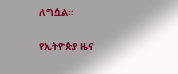ለግሷል፡፡

የኢትዮጵያ ዜና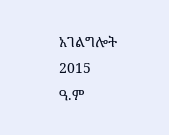አገልግሎት
2015
ዓ.ም